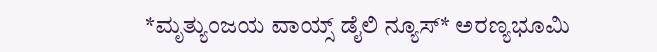*ಮೃತ್ಯುಂಜಯ ವಾಯ್ಸ್ ಡೈಲಿ ನ್ಯೂಸ್* ಅರಣ್ಯಭೂಮಿ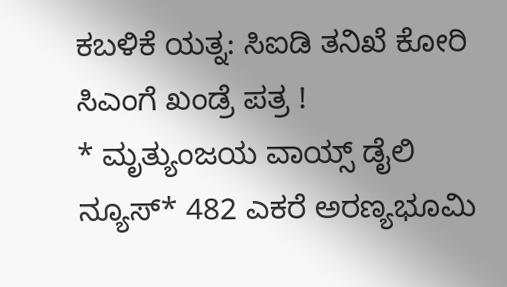ಕಬಳಿಕೆ ಯತ್ನ: ಸಿಐಡಿ ತನಿಖೆ ಕೋರಿ ಸಿಎಂಗೆ ಖಂಡ್ರೆ ಪತ್ರ !
* ಮೃತ್ಯುಂಜಯ ವಾಯ್ಸ್ ಡೈಲಿ ನ್ಯೂಸ್* 482 ಎಕರೆ ಅರಣ್ಯಭೂಮಿ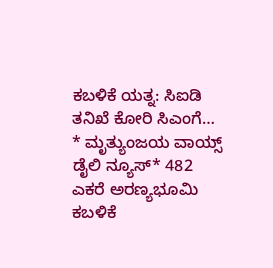ಕಬಳಿಕೆ ಯತ್ನ: ಸಿಐಡಿ ತನಿಖೆ ಕೋರಿ ಸಿಎಂಗೆ…
* ಮೃತ್ಯುಂಜಯ ವಾಯ್ಸ್ ಡೈಲಿ ನ್ಯೂಸ್* 482 ಎಕರೆ ಅರಣ್ಯಭೂಮಿ ಕಬಳಿಕೆ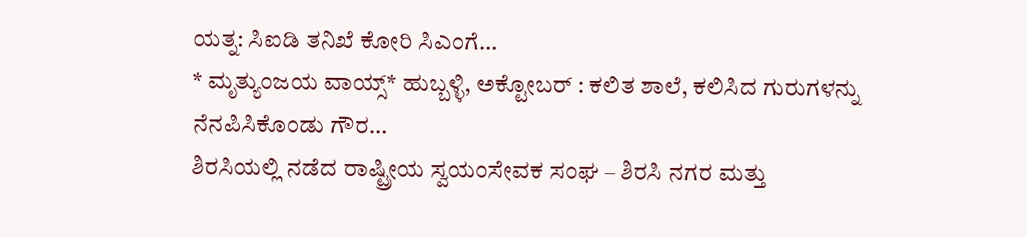ಯತ್ನ: ಸಿಐಡಿ ತನಿಖೆ ಕೋರಿ ಸಿಎಂಗೆ…
* ಮೃತ್ಯುಂಜಯ ವಾಯ್ಸ್* ಹುಬ್ಬಳ್ಳಿ, ಅಕ್ಟೋಬರ್ : ಕಲಿತ ಶಾಲೆ, ಕಲಿಸಿದ ಗುರುಗಳನ್ನು ನೆನಪಿಸಿಕೊಂಡು ಗೌರ…
ಶಿರಸಿಯಲ್ಲಿ ನಡೆದ ರಾಷ್ಟ್ರೀಯ ಸ್ವಯಂಸೇವಕ ಸಂಘ – ಶಿರಸಿ ನಗರ ಮತ್ತು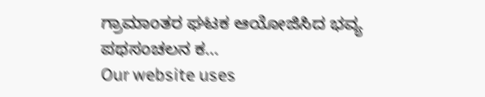ಗ್ರಾಮಾಂತರ ಘಟಕ ಆಯೋಜಿಸಿದ ಭವ್ಯ ಪಥಸಂಚಲನ ಕ…
Our website uses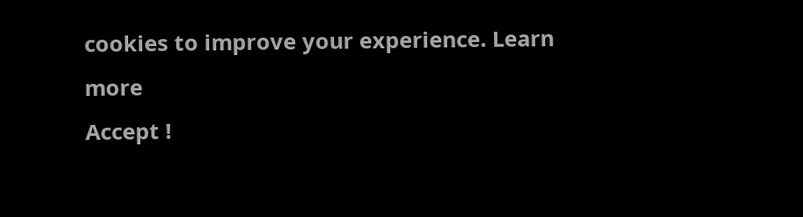cookies to improve your experience. Learn more
Accept !